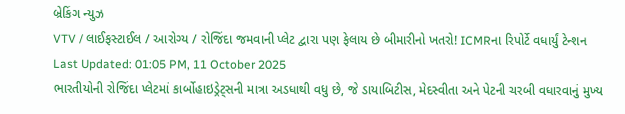બ્રેકિંગ ન્યુઝ
VTV / લાઈફસ્ટાઈલ / આરોગ્ય / રોજિંદા જમવાની પ્લેટ દ્વારા પણ ફેલાય છે બીમારીનો ખતરો! ICMRના રિપોર્ટે વધાર્યું ટેન્શન
Last Updated: 01:05 PM, 11 October 2025
ભારતીયોની રોજિંદા પ્લેટમાં કાર્બોહાઇડ્રેટ્સની માત્રા અડધાથી વધુ છે, જે ડાયાબિટીસ, મેદસ્વીતા અને પેટની ચરબી વધારવાનું મુખ્ય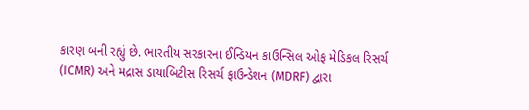કારણ બની રહ્યું છે. ભારતીય સરકારના ઈન્ડિયન કાઉન્સિલ ઓફ મેડિકલ રિસર્ચ (ICMR) અને મદ્રાસ ડાયાબિટીસ રિસર્ચ ફાઉન્ડેશન (MDRF) દ્વારા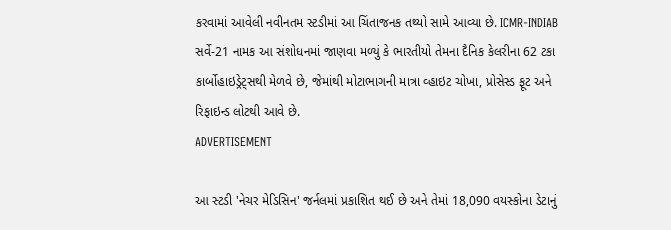કરવામાં આવેલી નવીનતમ સ્ટડીમાં આ ચિંતાજનક તથ્યો સામે આવ્યા છે. ICMR-INDIAB સર્વે-21 નામક આ સંશોધનમાં જાણવા મળ્યું કે ભારતીયો તેમના દૈનિક કેલરીના 62 ટકા કાર્બોહાઇડ્રેટ્સથી મેળવે છે, જેમાંથી મોટાભાગની માત્રા વ્હાઇટ ચોખા, પ્રોસેસ્ડ ફૂટ અને રિફાઇન્ડ લોટથી આવે છે.
ADVERTISEMENT

આ સ્ટડી 'નેચર મેડિસિન' જર્નલમાં પ્રકાશિત થઈ છે અને તેમાં 18,090 વયસ્કોના ડેટાનું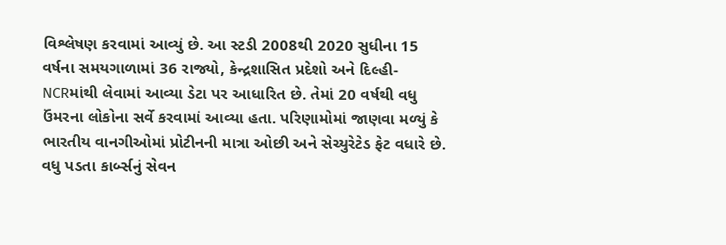વિશ્લેષણ કરવામાં આવ્યું છે. આ સ્ટડી 2008થી 2020 સુધીના 15 વર્ષના સમયગાળામાં 36 રાજ્યો, કેન્દ્રશાસિત પ્રદેશો અને દિલ્હી-NCRમાંથી લેવામાં આવ્યા ડેટા પર આધારિત છે. તેમાં 20 વર્ષથી વધુ ઉંમરના લોકોના સર્વે કરવામાં આવ્યા હતા. પરિણામોમાં જાણવા મળ્યું કે ભારતીય વાનગીઓમાં પ્રોટીનની માત્રા ઓછી અને સેચ્યુરેટેડ ફેટ વધારે છે. વધુ પડતા કાર્બ્સનું સેવન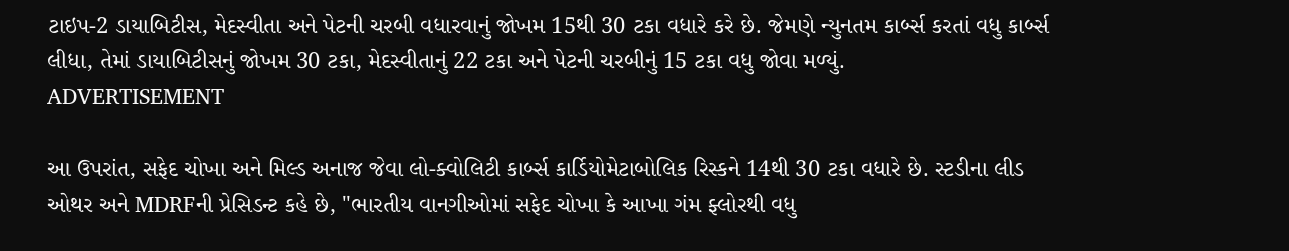ટાઇપ-2 ડાયાબિટીસ, મેદસ્વીતા અને પેટની ચરબી વધારવાનું જોખમ 15થી 30 ટકા વધારે કરે છે. જેમણે ન્યુનતમ કાર્બ્સ કરતાં વધુ કાર્બ્સ લીધા, તેમાં ડાયાબિટીસનું જોખમ 30 ટકા, મેદસ્વીતાનું 22 ટકા અને પેટની ચરબીનું 15 ટકા વધુ જોવા મળ્યું.
ADVERTISEMENT

આ ઉપરાંત, સફેદ ચોખા અને મિલ્ડ અનાજ જેવા લો-ક્વોલિટી કાર્બ્સ કાર્ડિયોમેટાબોલિક રિસ્કને 14થી 30 ટકા વધારે છે. સ્ટડીના લીડ ઓથર અને MDRFની પ્રેસિડન્ટ કહે છે, "ભારતીય વાનગીઓમાં સફેદ ચોખા કે આખા ગંમ ફ્લોરથી વધુ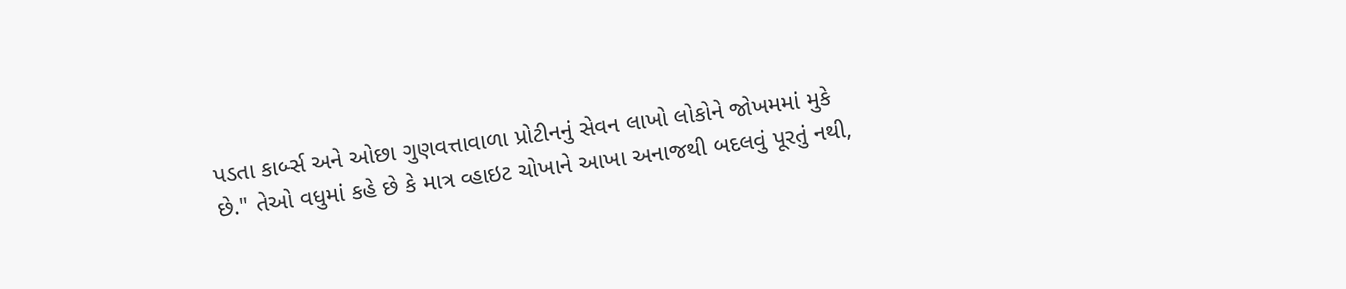પડતા કાર્બ્સ અને ઓછા ગુણવત્તાવાળા પ્રોટીનનું સેવન લાખો લોકોને જોખમમાં મુકે છે." તેઓ વધુમાં કહે છે કે માત્ર વ્હાઇટ ચોખાને આખા અનાજથી બદલવું પૂરતું નથી,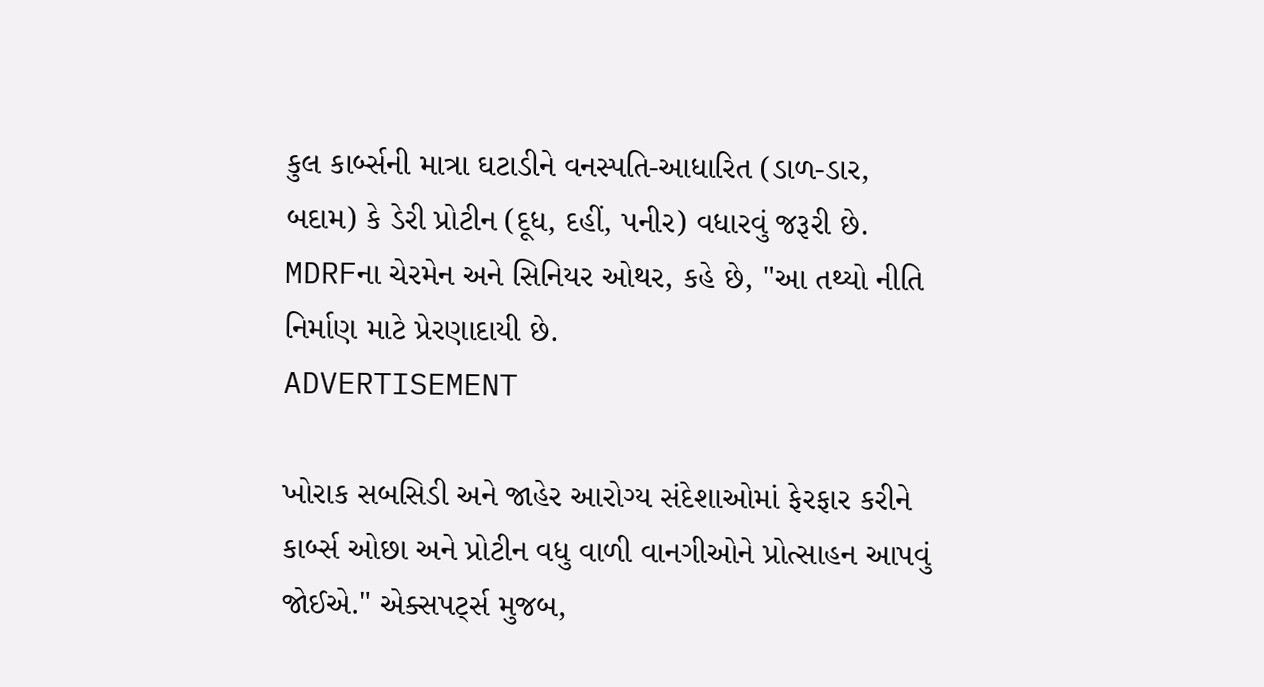કુલ કાર્બ્સની માત્રા ઘટાડીને વનસ્પતિ-આધારિત (ડાળ-ડાર, બદામ) કે ડેરી પ્રોટીન (દૂધ, દહીં, પનીર) વધારવું જરૂરી છે. MDRFના ચેરમેન અને સિનિયર ઓથર, કહે છે, "આ તથ્યો નીતિ નિર્માણ માટે પ્રેરણાદાયી છે.
ADVERTISEMENT

ખોરાક સબસિડી અને જાહેર આરોગ્ય સંદેશાઓમાં ફેરફાર કરીને કાર્બ્સ ઓછા અને પ્રોટીન વધુ વાળી વાનગીઓને પ્રોત્સાહન આપવું જોઈએ." એક્સપર્ટ્સ મુજબ,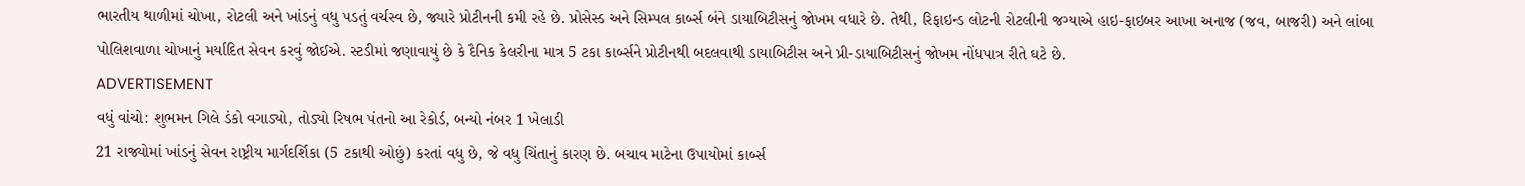ભારતીય થાળીમાં ચોખા, રોટલી અને ખાંડનું વધુ પડતું વર્ચસ્વ છે, જ્યારે પ્રોટીનની કમી રહે છે. પ્રોસેસ્ડ અને સિમ્પલ કાર્બ્સ બંને ડાયાબિટીસનું જોખમ વધારે છે. તેથી, રિફાઇન્ડ લોટની રોટલીની જગ્યાએ હાઇ-ફાઇબર આખા અનાજ (જવ, બાજરી) અને લાંબા પોલિશવાળા ચોખાનું મર્યાદિત સેવન કરવું જોઈએ. સ્ટડીમાં જણાવાયું છે કે દૈનિક કેલરીના માત્ર 5 ટકા કાર્બ્સને પ્રોટીનથી બદલવાથી ડાયાબિટીસ અને પ્રી-ડાયાબિટીસનું જોખમ નોંધપાત્ર રીતે ઘટે છે.
ADVERTISEMENT
વધું વાંચો: શુભમન ગિલે ડંકો વગાડ્યો, તોડ્યો રિષભ પંતનો આ રેકોર્ડ, બન્યો નંબર 1 ખેલાડી
21 રાજ્યોમાં ખાંડનું સેવન રાષ્ટ્રીય માર્ગદર્શિકા (5 ટકાથી ઓછું) કરતાં વધુ છે, જે વધુ ચિંતાનું કારણ છે. બચાવ માટેના ઉપાયોમાં કાર્બ્સ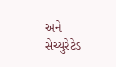અને સેચ્યુરેટેડ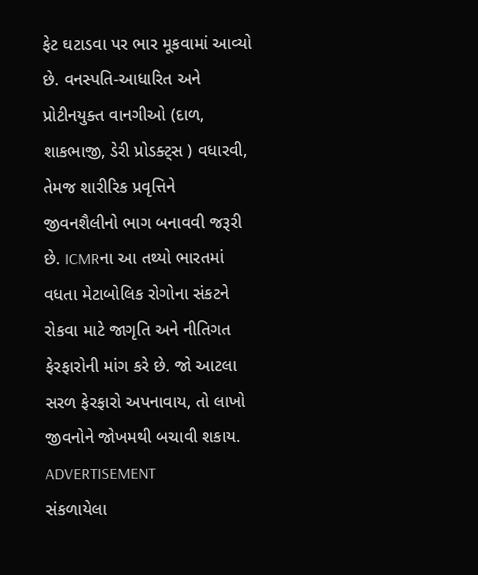ફેટ ઘટાડવા પર ભાર મૂકવામાં આવ્યો છે. વનસ્પતિ-આધારિત અને પ્રોટીનયુક્ત વાનગીઓ (દાળ, શાકભાજી, ડેરી પ્રોડક્ટ્સ ) વધારવી, તેમજ શારીરિક પ્રવૃત્તિને જીવનશૈલીનો ભાગ બનાવવી જરૂરી છે. ICMRના આ તથ્યો ભારતમાં વધતા મેટાબોલિક રોગોના સંકટને રોકવા માટે જાગૃતિ અને નીતિગત ફેરફારોની માંગ કરે છે. જો આટલા સરળ ફેરફારો અપનાવાય, તો લાખો જીવનોને જોખમથી બચાવી શકાય.
ADVERTISEMENT
સંકળાયેલા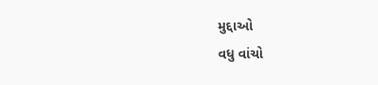મુદ્દાઓ
વધુ વાંચો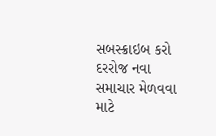સબસ્ક્રાઇબ કરો
દરરોજ નવા સમાચાર મેળવવા માટે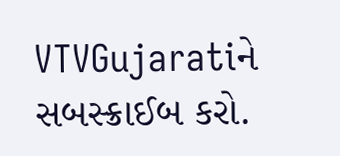VTVGujaratiને સબસ્ક્રાઈબ કરો.